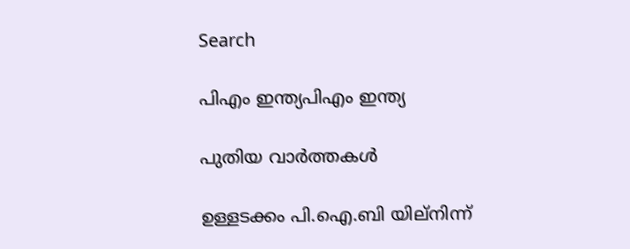Search

പിഎം ഇന്ത്യപിഎം ഇന്ത്യ

പുതിയ വാർത്തകൾ

ഉള്ളടക്കം പി.ഐ.ബി യില്നിന്ന്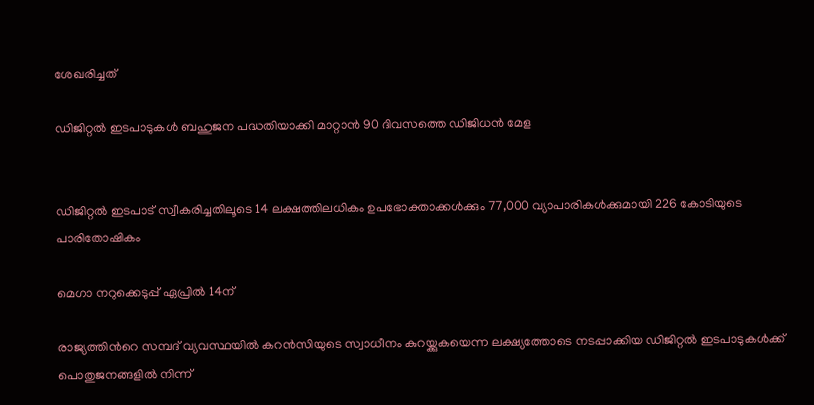ശേഖരിച്ചത്

ഡിജിറ്റല്‍ ഇടപാടുകള്‍ ബഹുജന പദ്ധതിയാക്കി മാറ്റാന്‍ 90 ദിവസത്തെ ഡിജിധന്‍ മേള


ഡിജിറ്റല്‍ ഇടപാട് സ്വീകരിച്ചതിലൂടെ 14 ലക്ഷത്തിലധികം ഉപഭോക്താക്കള്‍ക്കും 77,000 വ്യാപാരികള്‍ക്കുമായി 226 കോടിയുടെ പാരിതോഷികം

മെഗാ നറുക്കെടുപ്പ് ഏപ്രില്‍ 14ന്

രാജ്യത്തിന്‍റെ സമ്പദ് വ്യവസ്ഥയില്‍ കറന്‍സിയുടെ സ്വാധീനം കുറയ്ക്കുകയെന്ന ലക്ഷ്യത്തോടെ നടപ്പാക്കിയ ഡിജിറ്റല്‍ ഇടപാടുകള്‍ക്ക് പൊതുജനങ്ങളില്‍ നിന്ന്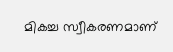മികച്ച സ്വീകരണമാണ്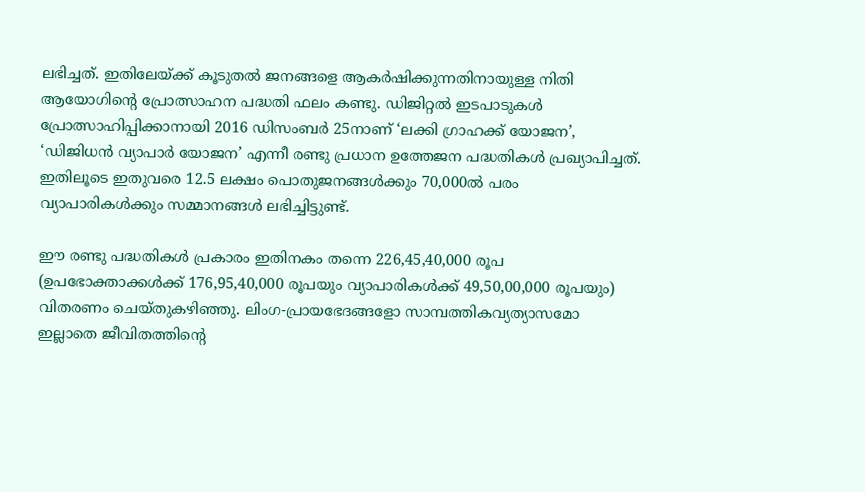ലഭിച്ചത്. ഇതിലേയ്ക്ക് കൂടുതല്‍ ജനങ്ങളെ ആകര്‍ഷിക്കുന്നതിനായുള്ള നിതി ആയോഗിന്റെ പ്രോത്സാഹന പദ്ധതി ഫലം കണ്ടു. ഡിജിറ്റല്‍ ഇടപാടുകള്‍ പ്രോത്സാഹിപ്പിക്കാനായി 2016 ഡിസംബര്‍ 25നാണ് ‘ലക്കി ഗ്രാഹക്ക് യോജന’, ‘ഡിജിധന്‍ വ്യാപാര്‍ യോജന’ എന്നീ രണ്ടു പ്രധാന ഉത്തേജന പദ്ധതികള്‍ പ്രഖ്യാപിച്ചത്. ഇതിലൂടെ ഇതുവരെ 12.5 ലക്ഷം പൊതുജനങ്ങള്‍ക്കും 70,000ല്‍ പരം വ്യാപാരികള്‍ക്കും സമ്മാനങ്ങള്‍ ലഭിച്ചിട്ടുണ്ട്.

ഈ രണ്ടു പദ്ധതികള്‍ പ്രകാരം ഇതിനകം തന്നെ 226,45,40,000 രൂപ (ഉപഭോക്താക്കള്‍ക്ക് 176,95,40,000 രൂപയും വ്യാപാരികള്‍ക്ക് 49,50,00,000 രൂപയും) വിതരണം ചെയ്തുകഴിഞ്ഞു. ലിംഗ-പ്രായഭേദങ്ങളോ സാമ്പത്തികവ്യത്യാസമോ ഇല്ലാതെ ജീവിതത്തിന്റെ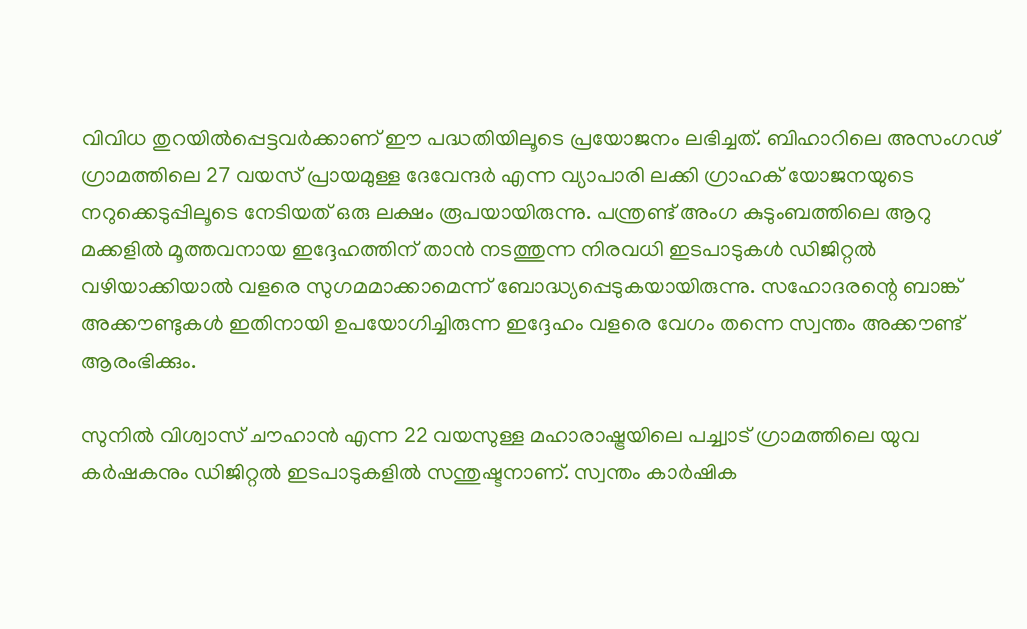വിവിധ തുറയില്‍പ്പെട്ടവര്‍ക്കാണ് ഈ പദ്ധതിയിലൂടെ പ്രയോജനം ലഭിച്ചത്. ബിഹാറിലെ അസംഗഢ് ഗ്രാമത്തിലെ 27 വയസ് പ്രായമുള്ള ദേവേന്ദര്‍ എന്ന വ്യാപാരി ലക്കി ഗ്രാഹക് യോജനയുടെ നറുക്കെടുപ്പിലൂടെ നേടിയത് ഒരു ലക്ഷം രൂപയായിരുന്നു. പന്ത്രണ്ട് അംഗ കുടുംബത്തിലെ ആറു മക്കളില്‍ മൂത്തവനായ ഇദ്ദേഹത്തിന് താന്‍ നടത്തുന്ന നിരവധി ഇടപാടുകള്‍ ഡിജിറ്റല്‍ വഴിയാക്കിയാല്‍ വളരെ സുഗമമാക്കാമെന്ന് ബോദ്ധ്യപ്പെടുകയായിരുന്നു. സഹോദരന്റെ ബാങ്ക് അക്കൗണ്ടുകള്‍ ഇതിനായി ഉപയോഗിച്ചിരുന്ന ഇദ്ദേഹം വളരെ വേഗം തന്നെ സ്വന്തം അക്കൗണ്ട് ആരംഭിക്കും.

സുനില്‍ വിശ്വാസ് ചൗഹാന്‍ എന്ന 22 വയസുള്ള മഹാരാഷ്ട്രയിലെ പച്ച്വാട് ഗ്രാമത്തിലെ യുവ കര്‍ഷകനും ഡിജിറ്റല്‍ ഇടപാടുകളില്‍ സന്തുഷ്ടനാണ്. സ്വന്തം കാര്‍ഷിക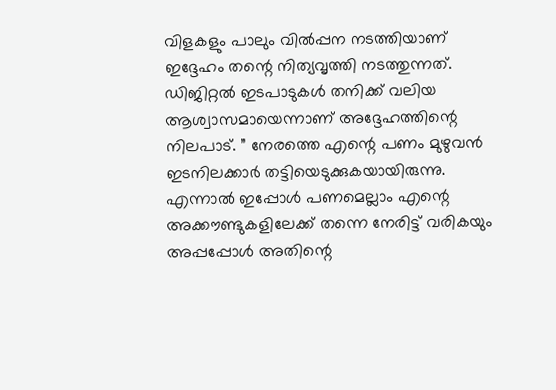വിളകളും പാലും വില്‍പ്പന നടത്തിയാണ് ഇദ്ദേഹം തന്റെ നിത്യവൃത്തി നടത്തുന്നത്. ഡിജിറ്റല്‍ ഇടപാടുകള്‍ തനിക്ക് വലിയ ആശ്വാസമായെന്നാണ് അദ്ദേഹത്തിന്റെ നിലപാട്. ” നേരത്തെ എന്റെ പണം മുഴുവന്‍ ഇടനിലക്കാര്‍ തട്ടിയെടുക്കുകയായിരുന്നു. എന്നാല്‍ ഇപ്പോള്‍ പണമെല്ലാം എന്റെ അക്കൗണ്ടുകളിലേക്ക് തന്നെ നേരിട്ട് വരികയും അപ്പപ്പോള്‍ അതിന്റെ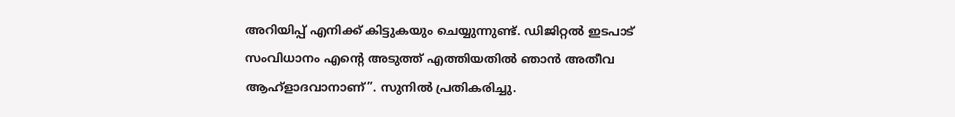അറിയിപ്പ് എനിക്ക് കിട്ടുകയും ചെയ്യുന്നുണ്ട്. ഡിജിറ്റല്‍ ഇടപാട് സംവിധാനം എന്റെ അടുത്ത് എത്തിയതില്‍ ഞാന്‍ അതീവ ആഹ്‌ളാദവാനാണ്”. സുനില്‍ പ്രതികരിച്ചു.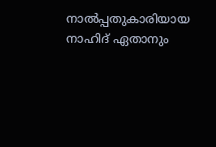നാല്‍പ്പതുകാരിയായ നാഹിദ് ഏതാനും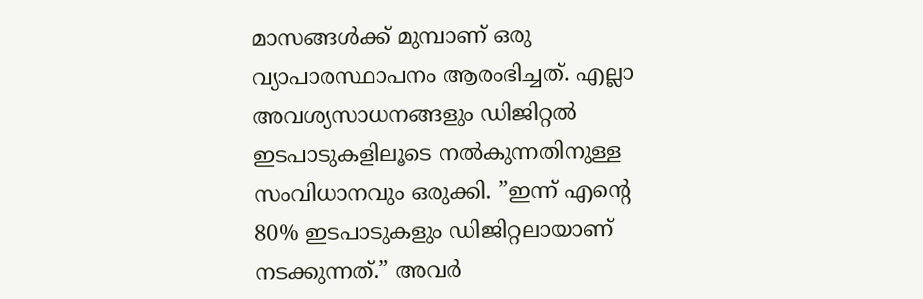മാസങ്ങള്‍ക്ക് മുമ്പാണ് ഒരു വ്യാപാരസ്ഥാപനം ആരംഭിച്ചത്. എല്ലാ അവശ്യസാധനങ്ങളും ഡിജിറ്റല്‍ ഇടപാടുകളിലൂടെ നല്‍കുന്നതിനുള്ള സംവിധാനവും ഒരുക്കി. ”ഇന്ന് എന്റെ 80% ഇടപാടുകളും ഡിജിറ്റലായാണ് നടക്കുന്നത്.” അവര്‍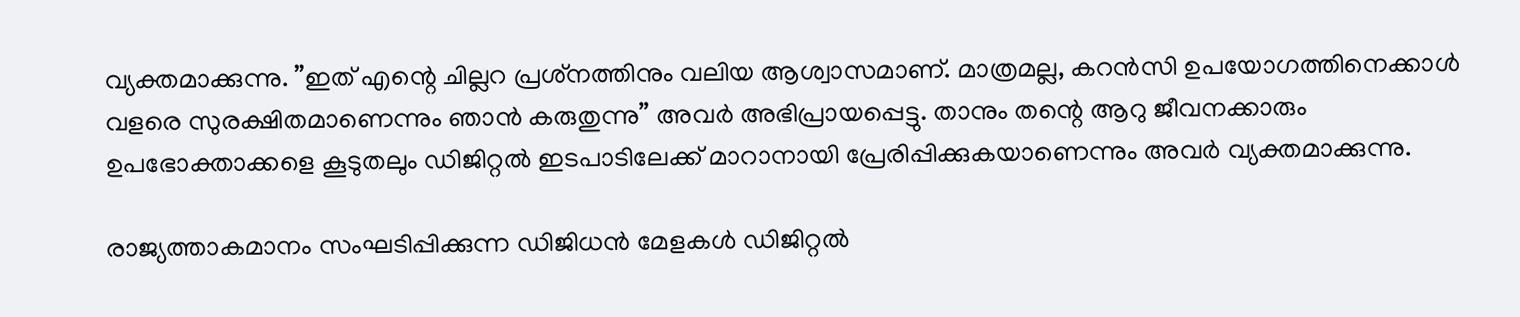വ്യക്തമാക്കുന്നു. ”ഇത് എന്റെ ചില്ലറ പ്രശ്‌നത്തിനും വലിയ ആശ്വാസമാണ്. മാത്രമല്ല, കറന്‍സി ഉപയോഗത്തിനെക്കാള്‍ വളരെ സുരക്ഷിതമാണെന്നും ഞാന്‍ കരുതുന്നു” അവര്‍ അഭിപ്രായപ്പെട്ടു. താനും തന്റെ ആറു ജീവനക്കാരും ഉപഭോക്താക്കളെ കൂടുതലും ഡിജിറ്റല്‍ ഇടപാടിലേക്ക് മാറാനായി പ്രേരിപ്പിക്കുകയാണെന്നും അവര്‍ വ്യക്തമാക്കുന്നു.

രാജ്യത്താകമാനം സംഘടിപ്പിക്കുന്ന ഡിജിധന്‍ മേളകള്‍ ഡിജിറ്റല്‍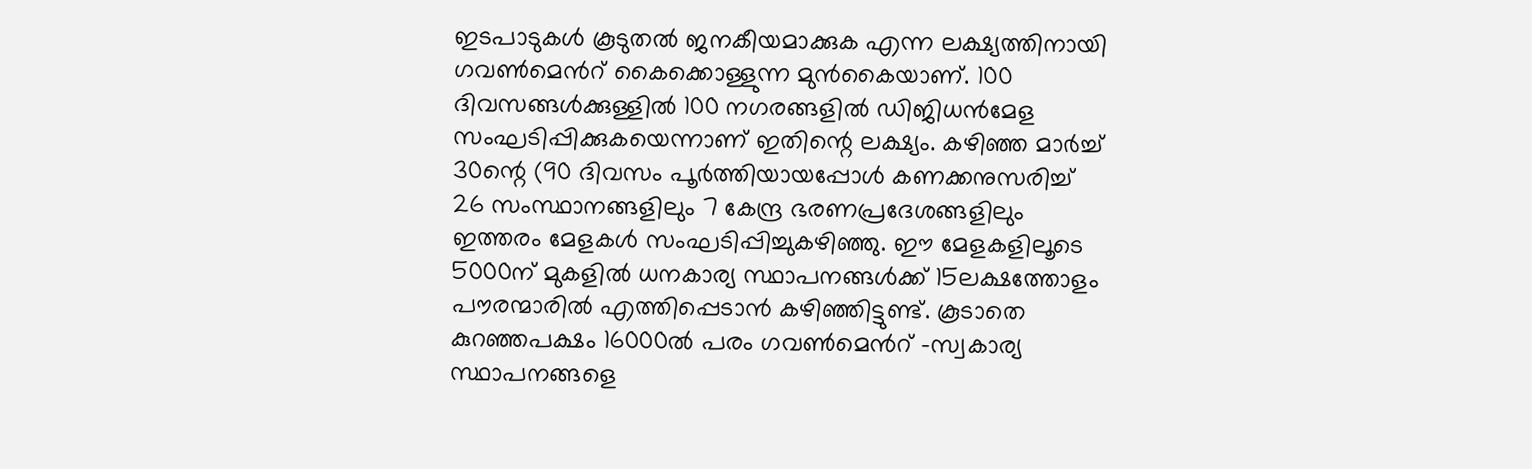ഇടപാടുകള്‍ കൂടുതല്‍ ജനകീയമാക്കുക എന്ന ലക്ഷ്യത്തിനായി ഗവണ്‍മെന്‍റ് കൈക്കൊള്ളുന്ന മുന്‍കൈയാണ്. 100 ദിവസങ്ങള്‍ക്കുള്ളില്‍ 100 നഗരങ്ങളില്‍ ഡിജിധന്‍മേള സംഘടിപ്പിക്കുകയെന്നാണ് ഇതിന്റെ ലക്ഷ്യം. കഴിഞ്ഞ മാര്‍ച്ച് 30ന്റെ (90 ദിവസം പൂര്‍ത്തിയായപ്പോള്‍ കണക്കനുസരിച്ച് 26 സംസ്ഥാനങ്ങളിലും 7 കേന്ദ്ര ഭരണപ്രദേശങ്ങളിലും ഇത്തരം മേളകള്‍ സംഘടിപ്പിച്ചുകഴിഞ്ഞു. ഈ മേളകളിലൂടെ 5000ന് മുകളില്‍ ധനകാര്യ സ്ഥാപനങ്ങള്‍ക്ക് 15ലക്ഷത്തോളം പൗരന്മാരില്‍ എത്തിപ്പെടാന്‍ കഴിഞ്ഞിട്ടുണ്ട്. കൂടാതെ കുറഞ്ഞപക്ഷം 16000ല്‍ പരം ഗവണ്‍മെന്‍റ് ‍-സ്വകാര്യ സ്ഥാപനങ്ങളെ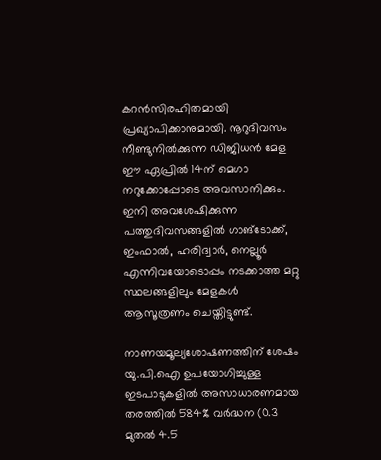കറന്‍സിരഹിതമായി പ്രഖ്യാപിക്കാനുമായി. നൂറുദിവസം നീണ്ടുനില്‍ക്കുന്ന ഡിജിധന്‍ മേള ഈ ഏപ്രില്‍ 14ന് മെഗാ നറുക്കോപ്പോടെ അവസാനിക്കും. ഇനി അവശേഷിക്കുന്ന പത്തുദിവസങ്ങളില്‍ ഗാങ്‌ടോക്ക്, ഇംഫാല്‍, ഹരിദ്വാര്‍, നെല്ലൂര്‍ എന്നിവയോടൊപ്പം നടക്കാത്ത മറ്റു സ്ഥലങ്ങളിലും മേളകള്‍ ആസൂത്രണം ചെയ്തിട്ടുണ്ട്.

നാണയമൂല്യശോഷണത്തിന് ശേഷം യു.പി.ഐ ഉപയോഗിച്ചുള്ള ഇടപാടുകളില്‍ അസാധാരണമായ തരത്തില്‍ 584% വര്‍ദ്ധന (0.3 മുതല്‍ 4.5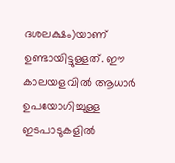ദശലക്ഷം‍)യാണ് ഉണ്ടായിട്ടുള്ളത്. ഈ കാലയളവില്‍ ആധാര്‍ ഉപയോഗിച്ചുള്ള ഇടപാടുകളില്‍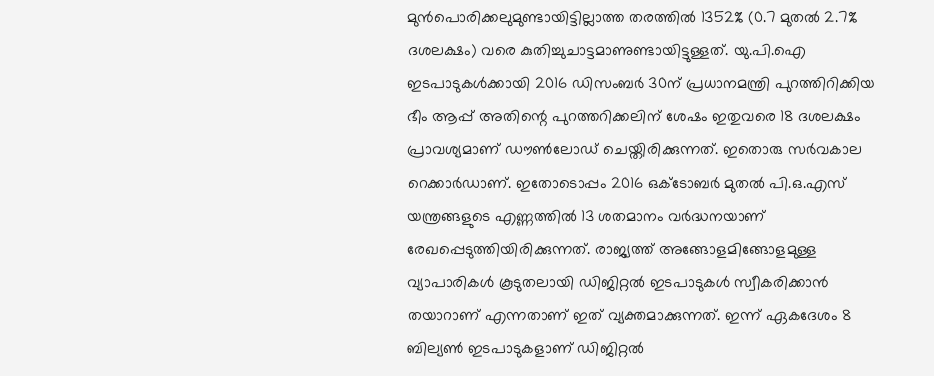മുന്‍പൊരിക്കലുമുണ്ടായിട്ടില്ലാത്ത തരത്തില്‍ 1352% (0.7 മുതല്‍ 2.7% ദശലക്ഷം) വരെ കുതിച്ചുചാട്ടമാണുണ്ടായിട്ടുള്ളത്. യു.പി.ഐ ഇടപാടുകള്‍ക്കായി 2016 ഡിസംബര്‍ 30ന് പ്രധാനമന്ത്രി പുറത്തിറിക്കിയ ഭീം ആപ്പ് അതിന്റെ പുറത്തറിക്കലിന് ശേഷം ഇതുവരെ 18 ദശലക്ഷം പ്രാവശ്യമാണ് ഡൗണ്‍ലോഡ് ചെയ്തിരിക്കുന്നത്. ഇതൊരു സര്‍വകാല റെക്കാര്‍ഡാണ്. ഇതോടൊപ്പം 2016 ഒക്‌ടോബര്‍ മുതല്‍ പി.ഒ.എസ് യന്ത്രങ്ങളുടെ എണ്ണത്തില്‍ 13 ശതമാനം വര്‍ദ്ധനയാണ് രേഖപ്പെടുത്തിയിരിക്കുന്നത്. രാജ്യത്ത് അങ്ങോളമിങ്ങോളമുള്ള വ്യാപാരികള്‍ കൂടുതലായി ഡിജിറ്റല്‍ ഇടപാടുകള്‍ സ്വീകരിക്കാന്‍ തയാറാണ് എന്നതാണ് ഇത് വ്യക്തമാക്കുന്നത്. ഇന്ന് ഏകദേശം 8 ബില്യണ്‍ ഇടപാടുകളാണ് ഡിജിറ്റല്‍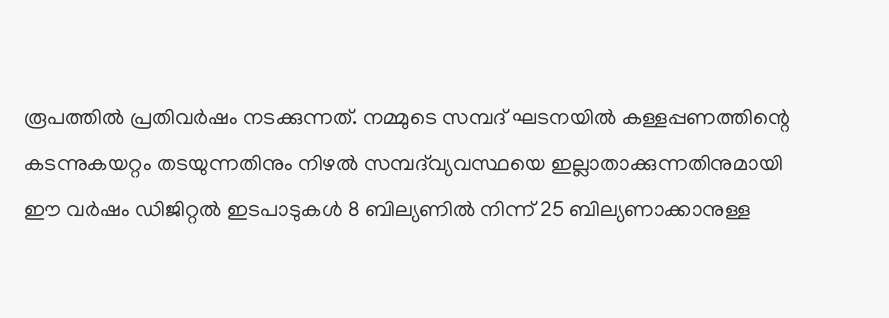രൂപത്തില്‍ പ്രതിവര്‍ഷം നടക്കുന്നത്. നമ്മുടെ സമ്പദ് ഘടനയില്‍ കള്ളപ്പണത്തിന്റെ കടന്നുകയറ്റം തടയുന്നതിനും നിഴല്‍ സമ്പദ്‌വ്യവസ്ഥയെ ഇല്ലാതാക്കുന്നതിനുമായി ഈ വര്‍ഷം ഡിജിറ്റല്‍ ഇടപാടുകള്‍ 8 ബില്യണില്‍ നിന്ന് 25 ബില്യണാക്കാനുള്ള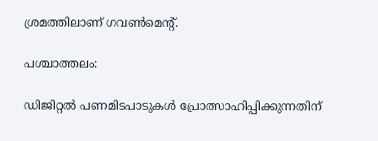ശ്രമത്തിലാണ് ഗവണ്‍മെന്റ്.

പശ്ചാത്തലം:

ഡിജിറ്റല്‍ പണമിടപാടുകള്‍ പ്രോത്സാഹിപ്പിക്കുന്നതിന്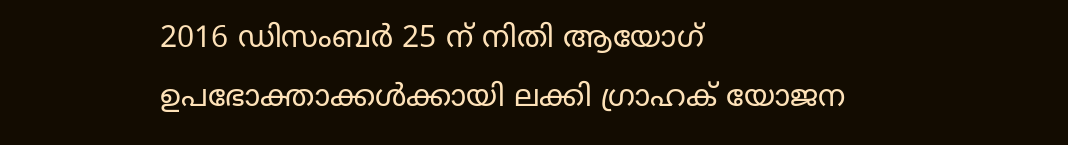2016 ഡിസംബര്‍ 25 ന് നിതി ആയോഗ് ഉപഭോക്താക്കള്‍ക്കായി ലക്കി ഗ്രാഹക് യോജന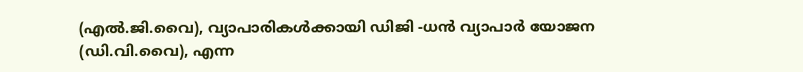(എല്‍.ജി.വൈ), വ്യാപാരികള്‍ക്കായി ഡിജി -ധന്‍ വ്യാപാര്‍ യോജന (ഡി.വി.വൈ), എന്ന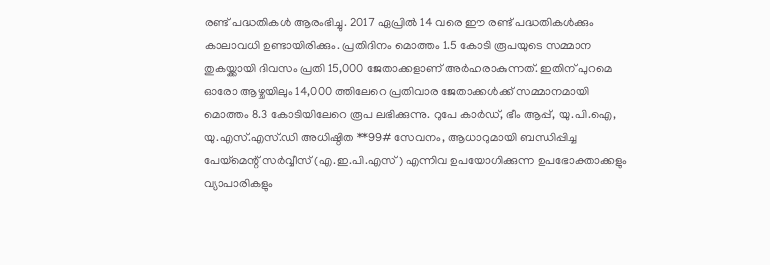രണ്ട് പദ്ധതികള്‍ ആരംഭിച്ചു. 2017 ഏപ്രില്‍ 14 വരെ ഈ രണ്ട് പദ്ധതികള്‍ക്കും കാലാവധി ഉണ്ടായിരിക്കും. പ്രതിദിനം മൊത്തം 1.5 കോടി രൂപയുടെ സമ്മാന തുകയ്ക്കായി ദിവസം പ്രതി 15,000 ജേതാക്കളാണ് അര്‍ഹരാകുന്നത്. ഇതിന് പുറമെ ഓരോ ആഴ്ചയിലും 14,000 ത്തിലേറെ പ്രതിവാര ജേതാക്കള്‍ക്ക് സമ്മാനമായി മൊത്തം 8.3 കോടിയിലേറെ രൂപ ലഭിക്കുന്നു. റുപേ കാര്‍ഡ്, ഭീം ആപ്പ്, യു.പി.ഐ, യു.എസ്.എസ്.ഡി അധിഷ്ഠിത **99# സേവനം, ആധാറുമായി ബന്ധിപ്പിച്ച പേയ്‌മെന്റ് സര്‍വ്വീസ് (എ.ഇ.പി.എസ്) എന്നിവ ഉപയോഗിക്കുന്ന ഉപഭോക്താക്കളും വ്യാപാരികളും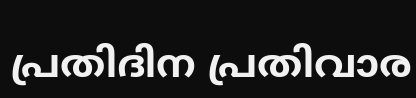പ്രതിദിന പ്രതിവാര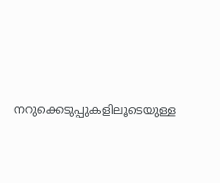നറുക്കെടുപ്പുകളിലൂടെയുള്ള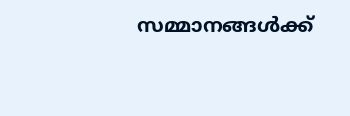സമ്മാനങ്ങള്‍ക്ക്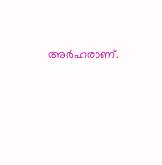അര്‍ഹരാണ്‌.